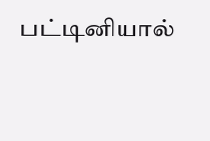பட்டினியால்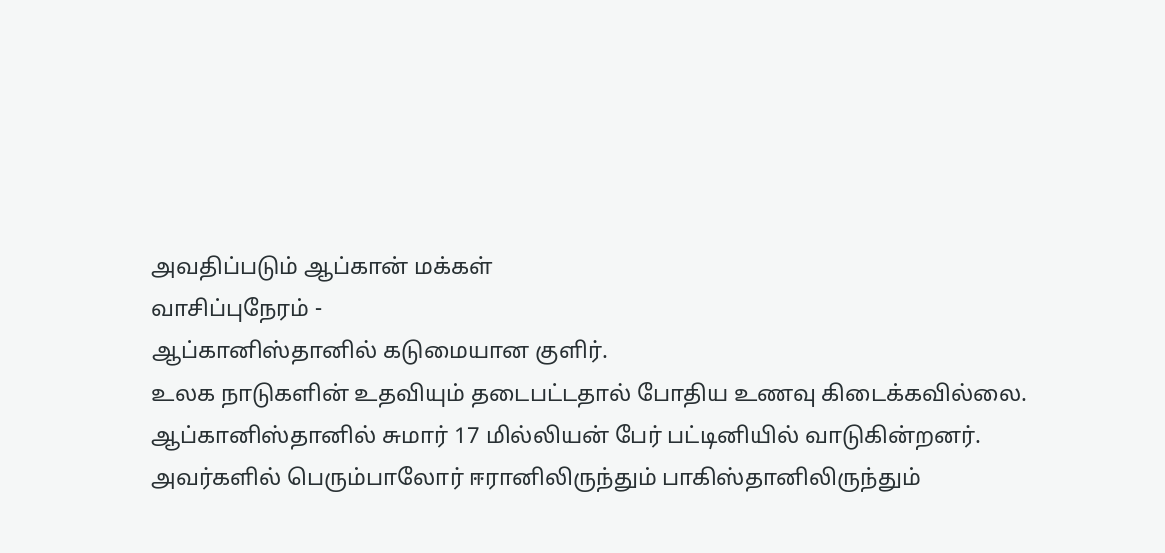அவதிப்படும் ஆப்கான் மக்கள்
வாசிப்புநேரம் -
ஆப்கானிஸ்தானில் கடுமையான குளிர்.
உலக நாடுகளின் உதவியும் தடைபட்டதால் போதிய உணவு கிடைக்கவில்லை.
ஆப்கானிஸ்தானில் சுமார் 17 மில்லியன் பேர் பட்டினியில் வாடுகின்றனர்.
அவர்களில் பெரும்பாலோர் ஈரானிலிருந்தும் பாகிஸ்தானிலிருந்தும்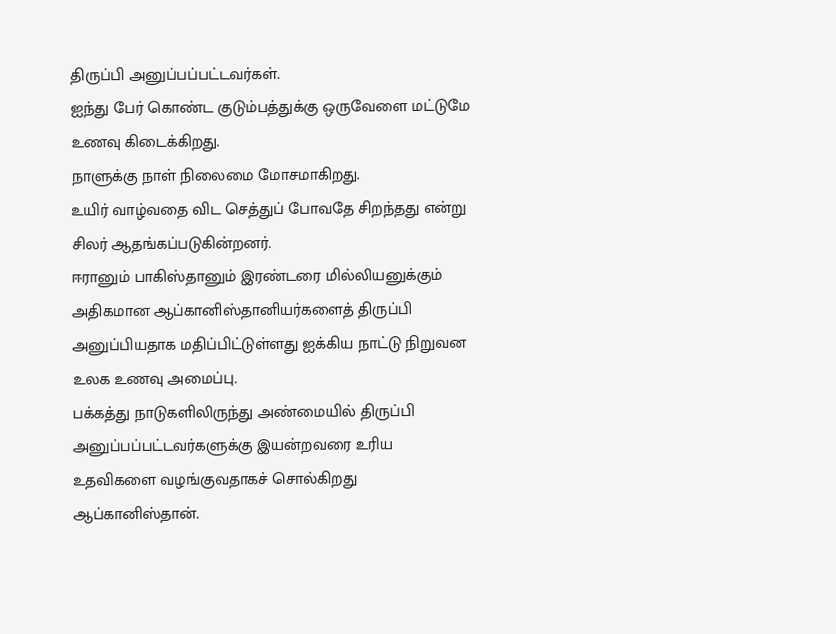திருப்பி அனுப்பப்பட்டவர்கள்.
ஐந்து பேர் கொண்ட குடும்பத்துக்கு ஒருவேளை மட்டுமே உணவு கிடைக்கிறது.
நாளுக்கு நாள் நிலைமை மோசமாகிறது.
உயிர் வாழ்வதை விட செத்துப் போவதே சிறந்தது என்று சிலர் ஆதங்கப்படுகின்றனர்.
ஈரானும் பாகிஸ்தானும் இரண்டரை மில்லியனுக்கும் அதிகமான ஆப்கானிஸ்தானியர்களைத் திருப்பி அனுப்பியதாக மதிப்பிட்டுள்ளது ஐக்கிய நாட்டு நிறுவன உலக உணவு அமைப்பு.
பக்கத்து நாடுகளிலிருந்து அண்மையில் திருப்பி அனுப்பப்பட்டவர்களுக்கு இயன்றவரை உரிய உதவிகளை வழங்குவதாகச் சொல்கிறது ஆப்கானிஸ்தான்.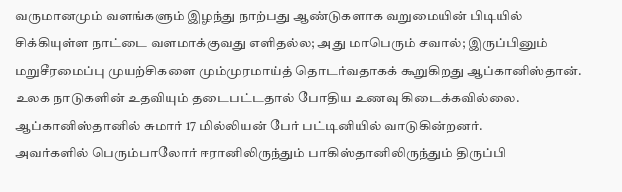வருமானமும் வளங்களும் இழந்து நாற்பது ஆண்டுகளாக வறுமையின் பிடியில் சிக்கியுள்ள நாட்டை வளமாக்குவது எளிதல்ல; அது மாபெரும் சவால்; இருப்பினும் மறுசீரமைப்பு முயற்சிகளை மும்முரமாய்த் தொடர்வதாகக் கூறுகிறது ஆப்கானிஸ்தான்.
உலக நாடுகளின் உதவியும் தடைபட்டதால் போதிய உணவு கிடைக்கவில்லை.
ஆப்கானிஸ்தானில் சுமார் 17 மில்லியன் பேர் பட்டினியில் வாடுகின்றனர்.
அவர்களில் பெரும்பாலோர் ஈரானிலிருந்தும் பாகிஸ்தானிலிருந்தும் திருப்பி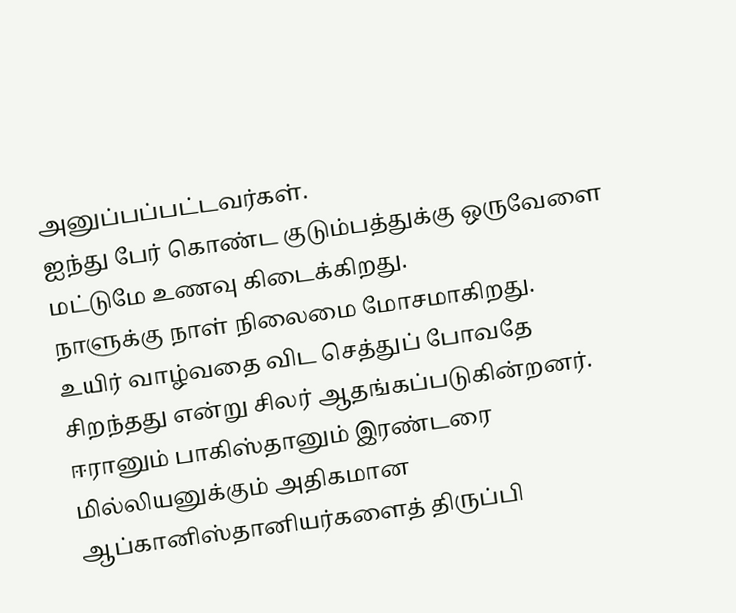அனுப்பப்பட்டவர்கள்.
ஐந்து பேர் கொண்ட குடும்பத்துக்கு ஒருவேளை மட்டுமே உணவு கிடைக்கிறது.
நாளுக்கு நாள் நிலைமை மோசமாகிறது.
உயிர் வாழ்வதை விட செத்துப் போவதே சிறந்தது என்று சிலர் ஆதங்கப்படுகின்றனர்.
ஈரானும் பாகிஸ்தானும் இரண்டரை மில்லியனுக்கும் அதிகமான ஆப்கானிஸ்தானியர்களைத் திருப்பி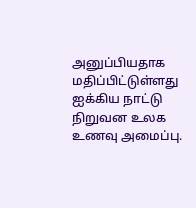அனுப்பியதாக மதிப்பிட்டுள்ளது ஐக்கிய நாட்டு நிறுவன உலக உணவு அமைப்பு.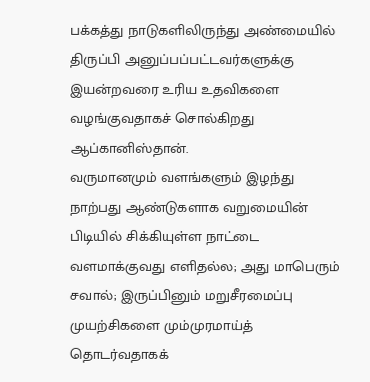பக்கத்து நாடுகளிலிருந்து அண்மையில் திருப்பி அனுப்பப்பட்டவர்களுக்கு இயன்றவரை உரிய உதவிகளை வழங்குவதாகச் சொல்கிறது ஆப்கானிஸ்தான்.
வருமானமும் வளங்களும் இழந்து நாற்பது ஆண்டுகளாக வறுமையின் பிடியில் சிக்கியுள்ள நாட்டை வளமாக்குவது எளிதல்ல; அது மாபெரும் சவால்; இருப்பினும் மறுசீரமைப்பு முயற்சிகளை மும்முரமாய்த் தொடர்வதாகக்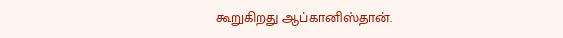கூறுகிறது ஆப்கானிஸ்தான்.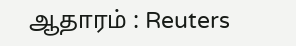ஆதாரம் : Reuters